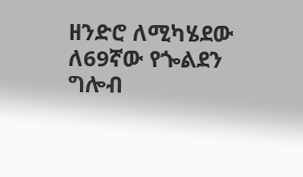ዘንድሮ ለሚካሄደው ለ69ኛው የጐልደን ግሎብ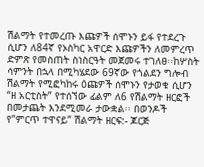ሽልማት የተመረጡ እጩዎች ሰሞኑን ይፋ የተደረጉ ሲሆን ለ84ኛ የኦስካር አዋርድ እጩዎችን ለመምረጥ ድምጽ የመስጠት ስነስርዓት መጀመሩ ተገለፀ፡፡ከሦስት ሳምንት በኋላ በሚካሄደው 69ኛው የጎልደን ግሎብ ሽልማት የሚፎካከሩ ዕጩዎች ሰሞኑን የታወቁ ሲሆን “ዘ አርቲስት” የተሰኘው ፊልም ለ6 የሽልማት ዘርፎች በመታጨት እንደሚመራ ታውቋል፡፡ በወንዶች የ”ምርጥ ተዋናይ” ሽልማት ዘርፍ:- ጆርጅ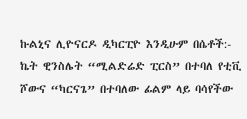ኩልኒና ሊዮናርዶ ዲካርፒዮ እንዲሁም በሴቶች:- ኬት ዊንስሌት “ሚልድሬድ ፒርስ” በተባለ የቲቪ ሾውና “ካርናጌ” በተባለው ፊልም ላይ ባሳየችው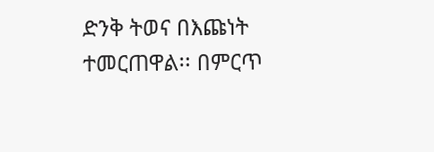ድንቅ ትወና በእጩነት ተመርጠዋል፡፡ በምርጥ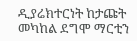ዲያሬክተርነት ከታጩት መካከል ደግሞ ማርቲን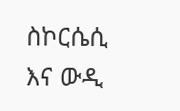ስኮርሴሲ እና ውዲ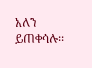አለን ይጠቀሳሉ፡፡